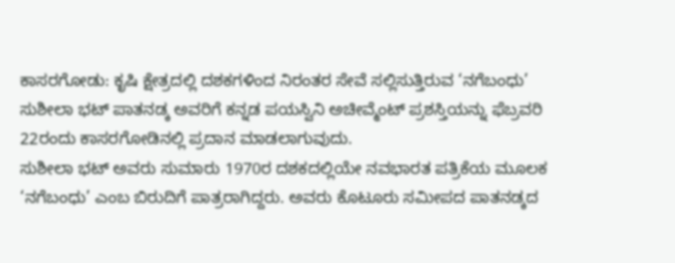ಕಾಸರಗೋಡು: ಕೃಷಿ ಕ್ಷೇತ್ರದಲ್ಲಿ ದಶಕಗಳಿಂದ ನಿರಂತರ ಸೇವೆ ಸಲ್ಲಿಸುತ್ತಿರುವ ‘ನಗೆಬಂಧು’ ಸುಶೀಲಾ ಭಟ್ ಪಾತನಡ್ಕ ಅವರಿಗೆ ಕನ್ನಡ ಪಯಸ್ವಿನಿ ಅಚೀವ್ಮೆಂಟ್ ಪ್ರಶಸ್ತಿಯನ್ನು ಫೆಬ್ರವರಿ 22ರಂದು ಕಾಸರಗೋಡಿನಲ್ಲಿ ಪ್ರದಾನ ಮಾಡಲಾಗುವುದು.
ಸುಶೀಲಾ ಭಟ್ ಅವರು ಸುಮಾರು 1970ರ ದಶಕದಲ್ಲಿಯೇ ನವಭಾರತ ಪತ್ರಿಕೆಯ ಮೂಲಕ ‘ನಗೆಬಂಧು’ ಎಂಬ ಬಿರುದಿಗೆ ಪಾತ್ರರಾಗಿದ್ದರು. ಅವರು ಕೊಟೂರು ಸಮೀಪದ ಪಾತನಡ್ಕದ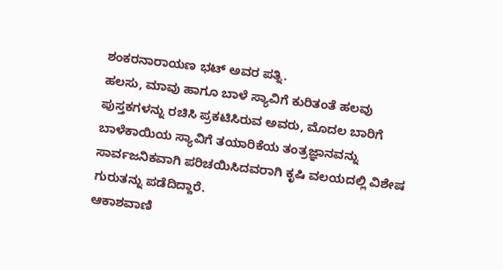ಶಂಕರನಾರಾಯಣ ಭಟ್ ಅವರ ಪತ್ನಿ.
ಹಲಸು, ಮಾವು ಹಾಗೂ ಬಾಳೆ ಸ್ಯಾವಿಗೆ ಕುರಿತಂತೆ ಹಲವು ಪುಸ್ತಕಗಳನ್ನು ರಚಿಸಿ ಪ್ರಕಟಿಸಿರುವ ಅವರು, ಮೊದಲ ಬಾರಿಗೆ ಬಾಳೆಕಾಯಿಯ ಸ್ಯಾವಿಗೆ ತಯಾರಿಕೆಯ ತಂತ್ರಜ್ಞಾನವನ್ನು ಸಾರ್ವಜನಿಕವಾಗಿ ಪರಿಚಯಿಸಿದವರಾಗಿ ಕೃಷಿ ವಲಯದಲ್ಲಿ ವಿಶೇಷ ಗುರುತನ್ನು ಪಡೆದಿದ್ದಾರೆ.
ಆಕಾಶವಾಣಿ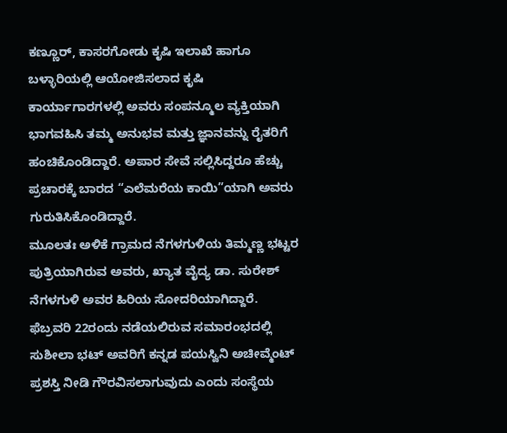ಕಣ್ಣೂರ್, ಕಾಸರಗೋಡು ಕೃಷಿ ಇಲಾಖೆ ಹಾಗೂ ಬಳ್ಳಾರಿಯಲ್ಲಿ ಆಯೋಜಿಸಲಾದ ಕೃಷಿ ಕಾರ್ಯಾಗಾರಗಳಲ್ಲಿ ಅವರು ಸಂಪನ್ಮೂಲ ವ್ಯಕ್ತಿಯಾಗಿ ಭಾಗವಹಿಸಿ ತಮ್ಮ ಅನುಭವ ಮತ್ತು ಜ್ಞಾನವನ್ನು ರೈತರಿಗೆ ಹಂಚಿಕೊಂಡಿದ್ದಾರೆ. ಅಪಾರ ಸೇವೆ ಸಲ್ಲಿಸಿದ್ದರೂ ಹೆಚ್ಚು ಪ್ರಚಾರಕ್ಕೆ ಬಾರದ “ಎಲೆಮರೆಯ ಕಾಯಿ”ಯಾಗಿ ಅವರು ಗುರುತಿಸಿಕೊಂಡಿದ್ದಾರೆ.
ಮೂಲತಃ ಅಳಿಕೆ ಗ್ರಾಮದ ನೆಗಳಗುಳಿಯ ತಿಮ್ಮಣ್ಣ ಭಟ್ಟರ ಪುತ್ರಿಯಾಗಿರುವ ಅವರು, ಖ್ಯಾತ ವೈದ್ಯ ಡಾ. ಸುರೇಶ್ ನೆಗಳಗುಳಿ ಅವರ ಹಿರಿಯ ಸೋದರಿಯಾಗಿದ್ದಾರೆ.
ಫೆಬ್ರವರಿ 22ರಂದು ನಡೆಯಲಿರುವ ಸಮಾರಂಭದಲ್ಲಿ ಸುಶೀಲಾ ಭಟ್ ಅವರಿಗೆ ಕನ್ನಡ ಪಯಸ್ವಿನಿ ಅಚೀವ್ಮೆಂಟ್ ಪ್ರಶಸ್ತಿ ನೀಡಿ ಗೌರವಿಸಲಾಗುವುದು ಎಂದು ಸಂಸ್ಥೆಯ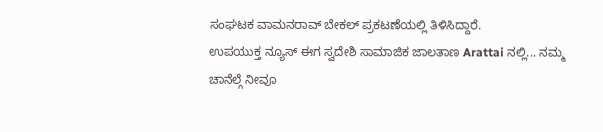ಸಂಘಟಕ ವಾಮನರಾವ್ ಬೇಕಲ್ ಪ್ರಕಟಣೆಯಲ್ಲಿ ತಿಳಿಸಿದ್ದಾರೆ.
ಉಪಯುಕ್ತ ನ್ಯೂಸ್ ಈಗ ಸ್ವದೇಶಿ ಸಾಮಾಜಿಕ ಜಾಲತಾಣ Arattai ನಲ್ಲಿ... ನಮ್ಮ ಚಾನೆಲ್ಗೆ ನೀವೂ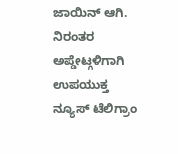ಜಾಯಿನ್ ಆಗಿ.
ನಿರಂತರ ಅಪ್ಡೇಟ್ಗಳಿಗಾಗಿ ಉಪಯುಕ್ತ ನ್ಯೂಸ್ ಟೆಲಿಗ್ರಾಂ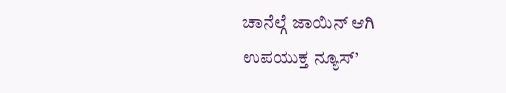ಚಾನೆಲ್ಗೆ ಜಾಯಿನ್ ಆಗಿ
ಉಪಯುಕ್ತ ನ್ಯೂಸ್’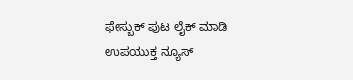ಫೇಸ್ಬುಕ್ ಪುಟ ಲೈಕ್ ಮಾಡಿ
ಉಪಯುಕ್ತ ನ್ಯೂಸ್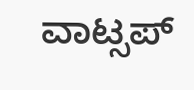ವಾಟ್ಸಪ್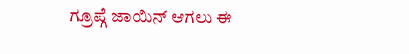ಗ್ರೂಪ್ಗೆ ಜಾಯಿನ್ ಆಗಲು ಈ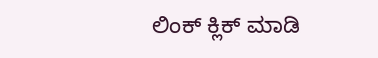ಲಿಂಕ್ ಕ್ಲಿಕ್ ಮಾಡಿ